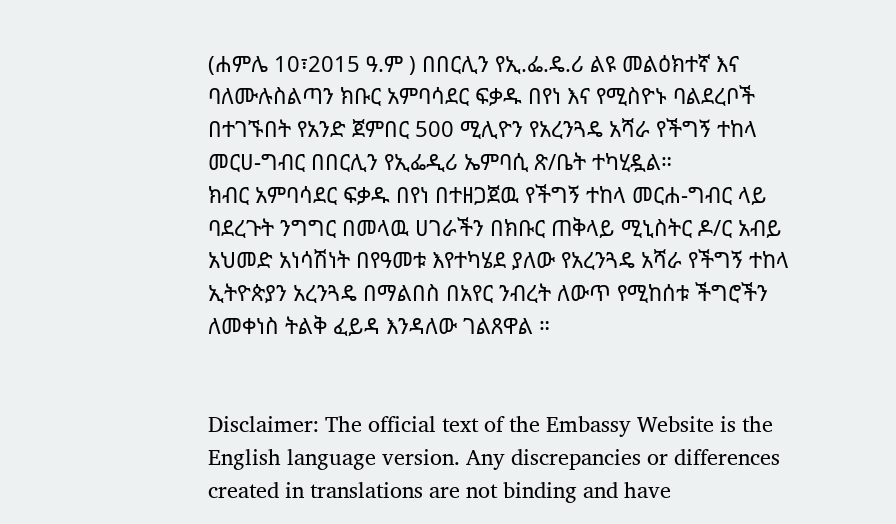(ሐምሌ 10፣2015 ዓ.ም ) በበርሊን የኢ.ፌ.ዴ.ሪ ልዩ መልዕክተኛ እና ባለሙሉስልጣን ክቡር አምባሳደር ፍቃዱ በየነ እና የሚስዮኑ ባልደረቦች በተገኙበት የአንድ ጀምበር 500 ሚሊዮን የአረንጓዴ አሻራ የችግኝ ተከላ መርሀ-ግብር በበርሊን የኢፌዲሪ ኤምባሲ ጽ/ቤት ተካሂዷል።
ክብር አምባሳደር ፍቃዱ በየነ በተዘጋጀዉ የችግኝ ተከላ መርሐ-ግብር ላይ ባደረጉት ንግግር በመላዉ ሀገራችን በክቡር ጠቅላይ ሚኒስትር ዶ/ር አብይ አህመድ አነሳሽነት በየዓመቱ እየተካሄደ ያለው የአረንጓዴ አሻራ የችግኝ ተከላ ኢትዮጵያን አረንጓዴ በማልበስ በአየር ንብረት ለውጥ የሚከሰቱ ችግሮችን ለመቀነስ ትልቅ ፈይዳ እንዳለው ገልጸዋል ።


Disclaimer: The official text of the Embassy Website is the English language version. Any discrepancies or differences created in translations are not binding and have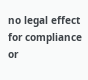no legal effect for compliance or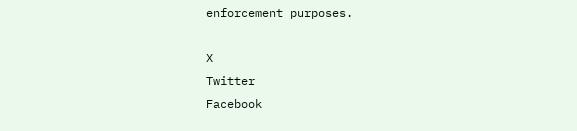enforcement purposes.

X
Twitter
Facebook